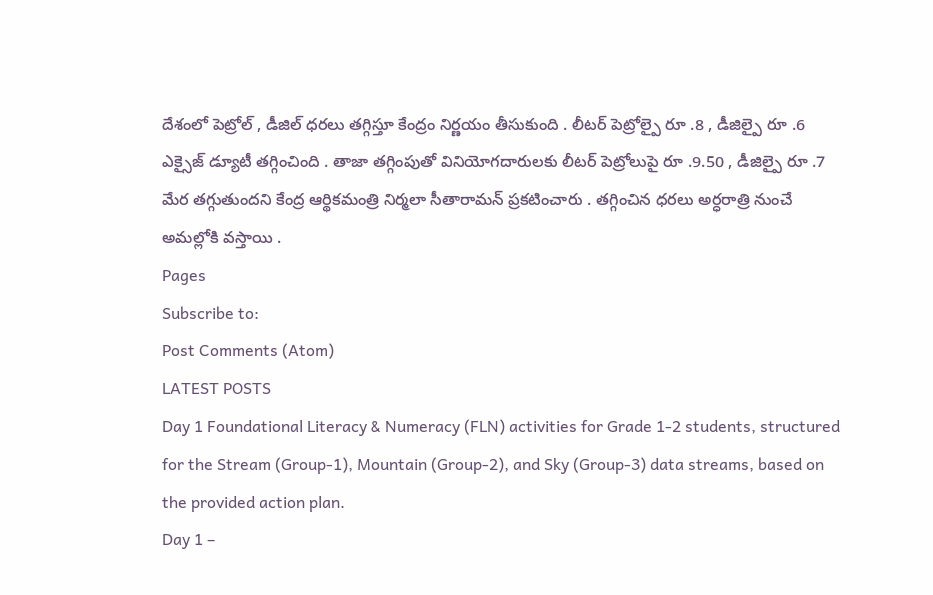దేశంలో పెట్రోల్ , డీజిల్ ధరలు తగ్గిస్తూ కేంద్రం నిర్ణయం తీసుకుంది . లీటర్ పెట్రోల్పై రూ .8 , డీజిల్పై రూ .6 ఎక్సైజ్ డ్యూటీ తగ్గించింది . తాజా తగ్గింపుతో వినియోగదారులకు లీటర్ పెట్రోలుపై రూ .9.50 , డీజిల్పై రూ .7 మేర తగ్గుతుందని కేంద్ర ఆర్థికమంత్రి నిర్మలా సీతారామన్ ప్రకటించారు . తగ్గించిన ధరలు అర్ధరాత్రి నుంచే అమల్లోకి వస్తాయి .
Pages
Subscribe to:
Post Comments (Atom)
LATEST POSTS
Day 1 Foundational Literacy & Numeracy (FLN) activities for Grade 1-2 students, structured for the Stream (Group-1), Mountain (Group-2), and Sky (Group-3) data streams, based on the provided action plan.
Day 1 –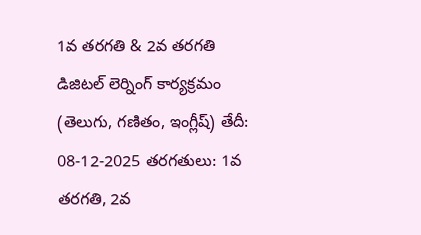1వ తరగతి & 2వ తరగతి డిజిటల్ లెర్నింగ్ కార్యక్రమం (తెలుగు, గణితం, ఇంగ్లీష్) తేదీ: 08-12-2025 తరగతులు: 1వ తరగతి, 2వ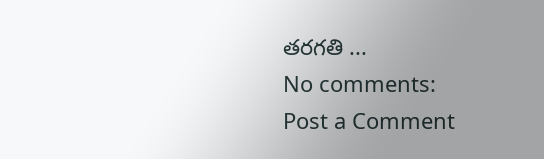తరగతి ...
No comments:
Post a Comment